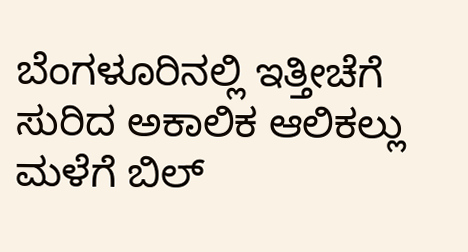ಬೆಂಗಳೂರಿನಲ್ಲಿ ಇತ್ತೀಚೆಗೆ ಸುರಿದ ಅಕಾಲಿಕ ಆಲಿಕಲ್ಲು ಮಳೆಗೆ ಬಿಲ್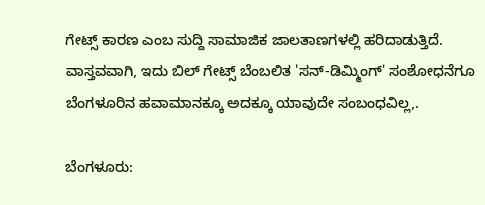ಗೇಟ್ಸ್ ಕಾರಣ ಎಂಬ ಸುದ್ದಿ ಸಾಮಾಜಿಕ ಜಾಲತಾಣಗಳಲ್ಲಿ ಹರಿದಾಡುತ್ತಿದೆ. ವಾಸ್ತವವಾಗಿ, ಇದು ಬಿಲ್ ಗೇಟ್ಸ್ ಬೆಂಬಲಿತ 'ಸನ್-ಡಿಮ್ಮಿಂಗ್' ಸಂಶೋಧನೆಗೂ ಬೆಂಗಳೂರಿನ ಹವಾಮಾನಕ್ಕೂ ಅದಕ್ಕೂ ಯಾವುದೇ ಸಂಬಂಧವಿಲ್ಲ,.

ಬೆಂಗಳೂರು: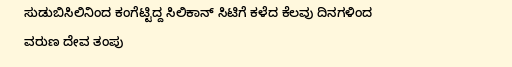ಸುಡುಬಿಸಿಲಿನಿಂದ ಕಂಗೆಟ್ಟಿದ್ದ ಸಿಲಿಕಾನ್ ಸಿಟಿಗೆ ಕಳೆದ ಕೆಲವು ದಿನಗಳಿಂದ ವರುಣ ದೇವ ತಂಪು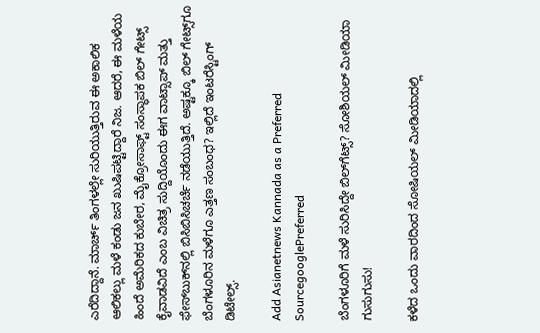ಎರೆದಿದ್ದಾನೆ. ಮಾರ್ಚ್ ತಿಂಗಳಲ್ಲೇ ಸುರಿಯುತ್ತಿರುವ ಈ ಅಕಾಲಿಕ ಆಲಿಕಲ್ಲು ಮಳೆ ಕಂಡು ಜನ ಖುಷಿಪಟ್ಟಿದ್ದಾರೆ ನಿಜ. ಆದರೆ, ಈ ಮಳೆಯ ಹಿಂದೆ ಅಮೆರಿಕದ ಕುಬೇರ, ಮೈಕ್ರೋಸಾಫ್ಟ್ ಸಂಸ್ಥಾಪಕ ಬಿಲ್ ಗೇಟ್ಸ್ ಕೈವಾಡವಿದೆ ಎಂಬ ವಿಚಿತ್ರ ಸುದ್ದಿಯೊಂದು ಈಗ ವಾಟ್ಸಾಪ್ ಮತ್ತು ಫೇಸ್‌ಬುಕ್‌ನಲ್ಲಿ ಬಿಸಿಬಿಸಿಚರ್ಚೆ ನಡೆಯುತ್ತಿದೆ. ಅಷ್ಟಕ್ಕೂ ಬಿಲ್ ಗೇಟ್ಸ್‌ಗೂ ಬೆಂಗಳೂರಿನ ಮಳೆಗೂ ಎತ್ತಣ ಸಂಬಂಧ? ಇಲ್ಲಿದೆ ಇಂಟರೆಸ್ಟಿಂಗ್ ಡಿಟೇಲ್ಸ್.

Add Asianetnews Kannada as a Preferred SourcegooglePreferred

ಬೆಂಗಳೂರಿಗೆ ಮಳೆ ಸುರಿಸಿದ್ದೇ ಬಿಲ್‌ಗೆಟ್ಸ್? ಸೋಶಿಯಲ್ ಮೀಡಿಯಾ ಗುಸುಗುಸು!

ಕಳೆದ ಒಂದು ವಾರದಿಂದ ಸೋಷಿಯಲ್ ಮೀಡಿಯಾದಲ್ಲಿ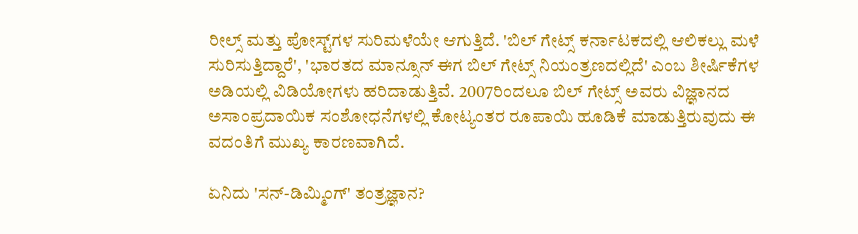ರೀಲ್ಸ್ ಮತ್ತು ಪೋಸ್ಟ್‌ಗಳ ಸುರಿಮಳೆಯೇ ಆಗುತ್ತಿದೆ. 'ಬಿಲ್ ಗೇಟ್ಸ್ ಕರ್ನಾಟಕದಲ್ಲಿ ಆಲಿಕಲ್ಲು ಮಳೆ ಸುರಿಸುತ್ತಿದ್ದಾರೆ', 'ಭಾರತದ ಮಾನ್ಸೂನ್ ಈಗ ಬಿಲ್ ಗೇಟ್ಸ್ ನಿಯಂತ್ರಣದಲ್ಲಿದೆ' ಎಂಬ ಶೀರ್ಷಿಕೆಗಳ ಅಡಿಯಲ್ಲಿ ವಿಡಿಯೋಗಳು ಹರಿದಾಡುತ್ತಿವೆ. 2007ರಿಂದಲೂ ಬಿಲ್ ಗೇಟ್ಸ್ ಅವರು ವಿಜ್ಞಾನದ ಅಸಾಂಪ್ರದಾಯಿಕ ಸಂಶೋಧನೆಗಳಲ್ಲಿ ಕೋಟ್ಯಂತರ ರೂಪಾಯಿ ಹೂಡಿಕೆ ಮಾಡುತ್ತಿರುವುದು ಈ ವದಂತಿಗೆ ಮುಖ್ಯ ಕಾರಣವಾಗಿದೆ.

ಏನಿದು 'ಸನ್-ಡಿಮ್ಮಿಂಗ್' ತಂತ್ರಜ್ಞಾನ?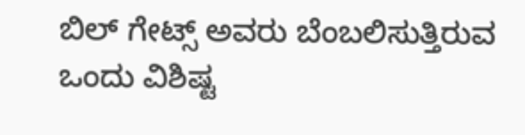ಬಿಲ್ ಗೇಟ್ಸ್ ಅವರು ಬೆಂಬಲಿಸುತ್ತಿರುವ ಒಂದು ವಿಶಿಷ್ಟ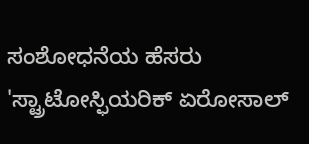ಸಂಶೋಧನೆಯ ಹೆಸರು 'ಸ್ಟ್ರಾಟೋಸ್ಫಿಯರಿಕ್ ಏರೋಸಾಲ್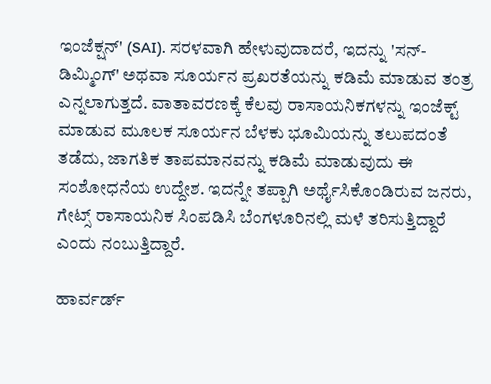ಇಂಜೆಕ್ಷನ್' (SAI). ಸರಳವಾಗಿ ಹೇಳುವುದಾದರೆ, ಇದನ್ನು 'ಸನ್-ಡಿಮ್ಮಿಂಗ್' ಅಥವಾ ಸೂರ್ಯನ ಪ್ರಖರತೆಯನ್ನು ಕಡಿಮೆ ಮಾಡುವ ತಂತ್ರ ಎನ್ನಲಾಗುತ್ತದೆ. ವಾತಾವರಣಕ್ಕೆ ಕೆಲವು ರಾಸಾಯನಿಕಗಳನ್ನು ಇಂಜೆಕ್ಟ್ ಮಾಡುವ ಮೂಲಕ ಸೂರ್ಯನ ಬೆಳಕು ಭೂಮಿಯನ್ನು ತಲುಪದಂತೆ ತಡೆದು, ಜಾಗತಿಕ ತಾಪಮಾನವನ್ನು ಕಡಿಮೆ ಮಾಡುವುದು ಈ ಸಂಶೋಧನೆಯ ಉದ್ದೇಶ. ಇದನ್ನೇ ತಪ್ಪಾಗಿ ಅರ್ಥೈಸಿಕೊಂಡಿರುವ ಜನರು, ಗೇಟ್ಸ್ ರಾಸಾಯನಿಕ ಸಿಂಪಡಿಸಿ ಬೆಂಗಳೂರಿನಲ್ಲಿ ಮಳೆ ತರಿಸುತ್ತಿದ್ದಾರೆ ಎಂದು ನಂಬುತ್ತಿದ್ದಾರೆ.

ಹಾರ್ವರ್ಡ್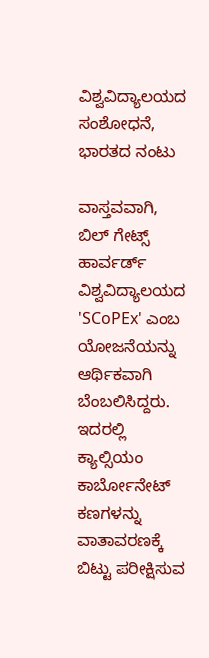ವಿಶ್ವವಿದ್ಯಾಲಯದ ಸಂಶೋಧನೆ, ಭಾರತದ ನಂಟು

ವಾಸ್ತವವಾಗಿ, ಬಿಲ್ ಗೇಟ್ಸ್ ಹಾರ್ವರ್ಡ್ ವಿಶ್ವವಿದ್ಯಾಲಯದ 'SCoPEx' ಎಂಬ ಯೋಜನೆಯನ್ನು ಆರ್ಥಿಕವಾಗಿ ಬೆಂಬಲಿಸಿದ್ದರು. ಇದರಲ್ಲಿ ಕ್ಯಾಲ್ಸಿಯಂ ಕಾರ್ಬೋನೇಟ್ ಕಣಗಳನ್ನು ವಾತಾವರಣಕ್ಕೆ ಬಿಟ್ಟು ಪರೀಕ್ಷಿಸುವ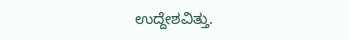ಉದ್ದೇಶವಿತ್ತು.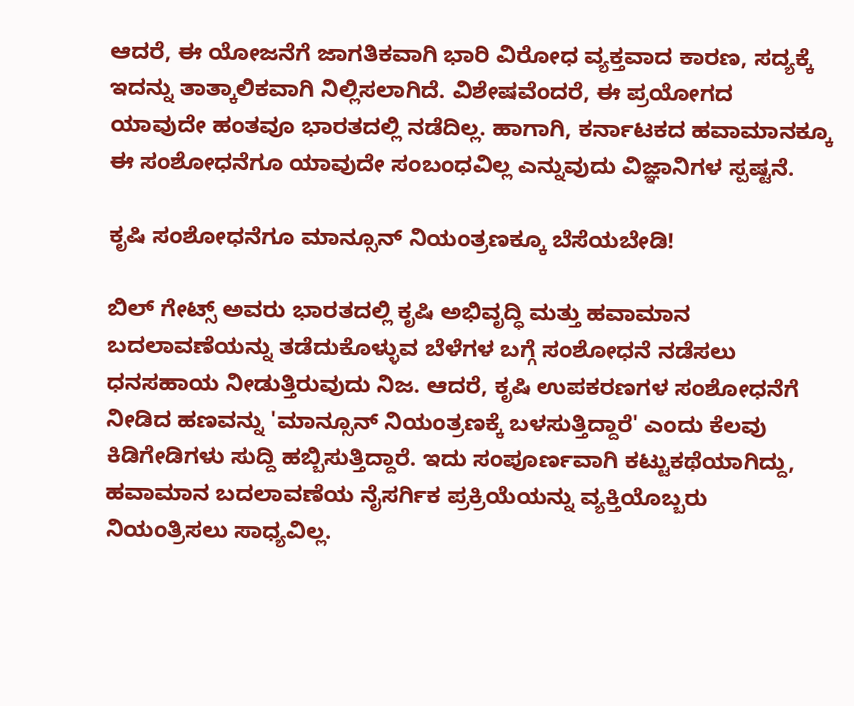ಆದರೆ, ಈ ಯೋಜನೆಗೆ ಜಾಗತಿಕವಾಗಿ ಭಾರಿ ವಿರೋಧ ವ್ಯಕ್ತವಾದ ಕಾರಣ, ಸದ್ಯಕ್ಕೆ ಇದನ್ನು ತಾತ್ಕಾಲಿಕವಾಗಿ ನಿಲ್ಲಿಸಲಾಗಿದೆ. ವಿಶೇಷವೆಂದರೆ, ಈ ಪ್ರಯೋಗದ ಯಾವುದೇ ಹಂತವೂ ಭಾರತದಲ್ಲಿ ನಡೆದಿಲ್ಲ. ಹಾಗಾಗಿ, ಕರ್ನಾಟಕದ ಹವಾಮಾನಕ್ಕೂ ಈ ಸಂಶೋಧನೆಗೂ ಯಾವುದೇ ಸಂಬಂಧವಿಲ್ಲ ಎನ್ನುವುದು ವಿಜ್ಞಾನಿಗಳ ಸ್ಪಷ್ಟನೆ.

ಕೃಷಿ ಸಂಶೋಧನೆಗೂ ಮಾನ್ಸೂನ್ ನಿಯಂತ್ರಣಕ್ಕೂ ಬೆಸೆಯಬೇಡಿ!

ಬಿಲ್ ಗೇಟ್ಸ್ ಅವರು ಭಾರತದಲ್ಲಿ ಕೃಷಿ ಅಭಿವೃದ್ಧಿ ಮತ್ತು ಹವಾಮಾನ ಬದಲಾವಣೆಯನ್ನು ತಡೆದುಕೊಳ್ಳುವ ಬೆಳೆಗಳ ಬಗ್ಗೆ ಸಂಶೋಧನೆ ನಡೆಸಲು ಧನಸಹಾಯ ನೀಡುತ್ತಿರುವುದು ನಿಜ. ಆದರೆ, ಕೃಷಿ ಉಪಕರಣಗಳ ಸಂಶೋಧನೆಗೆ ನೀಡಿದ ಹಣವನ್ನು 'ಮಾನ್ಸೂನ್ ನಿಯಂತ್ರಣಕ್ಕೆ ಬಳಸುತ್ತಿದ್ದಾರೆ' ಎಂದು ಕೆಲವು ಕಿಡಿಗೇಡಿಗಳು ಸುದ್ದಿ ಹಬ್ಬಿಸುತ್ತಿದ್ದಾರೆ. ಇದು ಸಂಪೂರ್ಣವಾಗಿ ಕಟ್ಟುಕಥೆಯಾಗಿದ್ದು, ಹವಾಮಾನ ಬದಲಾವಣೆಯ ನೈಸರ್ಗಿಕ ಪ್ರಕ್ರಿಯೆಯನ್ನು ವ್ಯಕ್ತಿಯೊಬ್ಬರು ನಿಯಂತ್ರಿಸಲು ಸಾಧ್ಯವಿಲ್ಲ.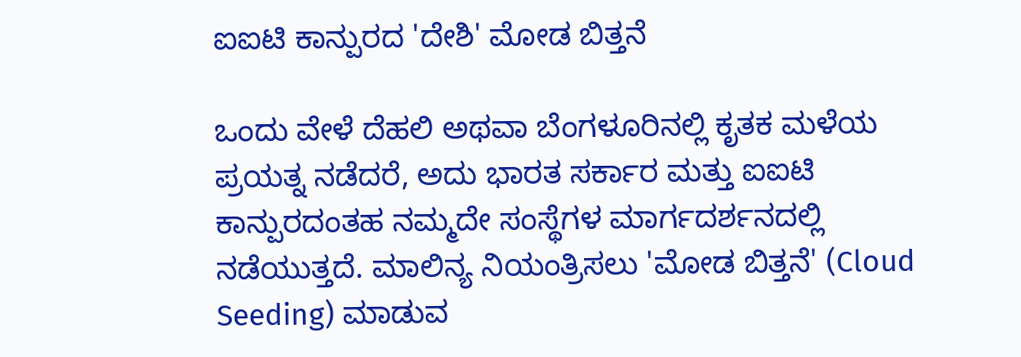ಐಐಟಿ ಕಾನ್ಪುರದ 'ದೇಶಿ' ಮೋಡ ಬಿತ್ತನೆ

ಒಂದು ವೇಳೆ ದೆಹಲಿ ಅಥವಾ ಬೆಂಗಳೂರಿನಲ್ಲಿ ಕೃತಕ ಮಳೆಯ ಪ್ರಯತ್ನ ನಡೆದರೆ, ಅದು ಭಾರತ ಸರ್ಕಾರ ಮತ್ತು ಐಐಟಿ ಕಾನ್ಪುರದಂತಹ ನಮ್ಮದೇ ಸಂಸ್ಥೆಗಳ ಮಾರ್ಗದರ್ಶನದಲ್ಲಿ ನಡೆಯುತ್ತದೆ. ಮಾಲಿನ್ಯ ನಿಯಂತ್ರಿಸಲು 'ಮೋಡ ಬಿತ್ತನೆ' (Cloud Seeding) ಮಾಡುವ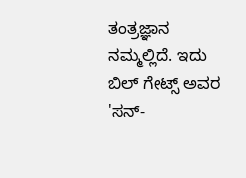ತಂತ್ರಜ್ಞಾನ ನಮ್ಮಲ್ಲಿದೆ. ಇದು ಬಿಲ್ ಗೇಟ್ಸ್ ಅವರ 'ಸನ್-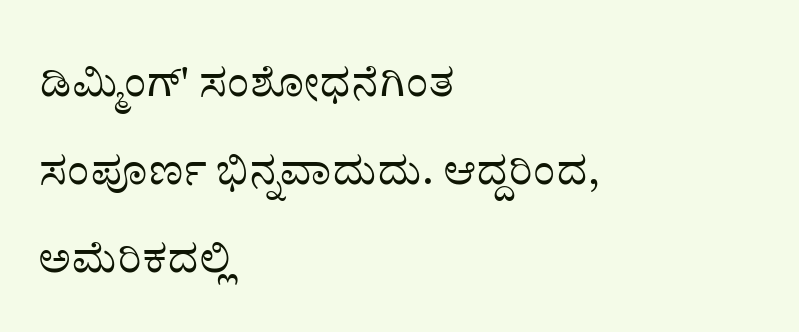ಡಿಮ್ಮಿಂಗ್' ಸಂಶೋಧನೆಗಿಂತ ಸಂಪೂರ್ಣ ಭಿನ್ನವಾದುದು. ಆದ್ದರಿಂದ, ಅಮೆರಿಕದಲ್ಲಿ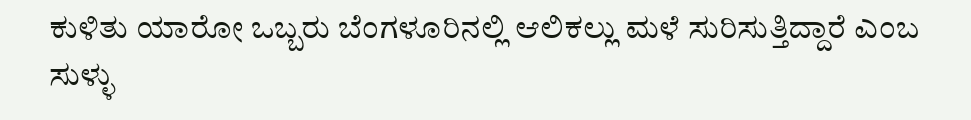ಕುಳಿತು ಯಾರೋ ಒಬ್ಬರು ಬೆಂಗಳೂರಿನಲ್ಲಿ ಆಲಿಕಲ್ಲು ಮಳೆ ಸುರಿಸುತ್ತಿದ್ದಾರೆ ಎಂಬ ಸುಳ್ಳು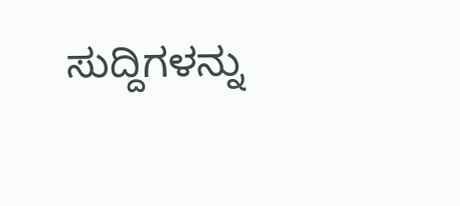ಸುದ್ದಿಗಳನ್ನು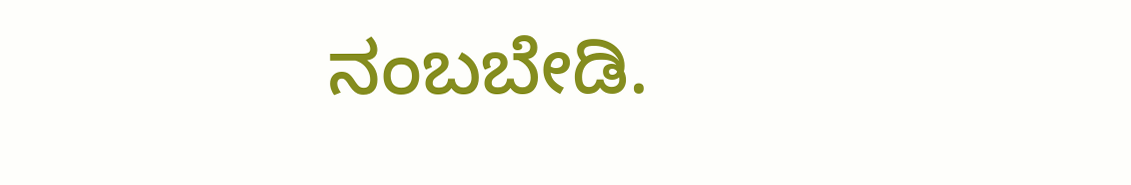ನಂಬಬೇಡಿ.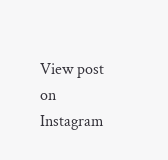View post on Instagram